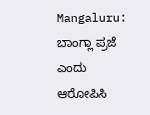Mangaluru: ಬಾಂಗ್ಲಾ ಪ್ರಜೆ ಎಂದು ಆರೋಪಿಸಿ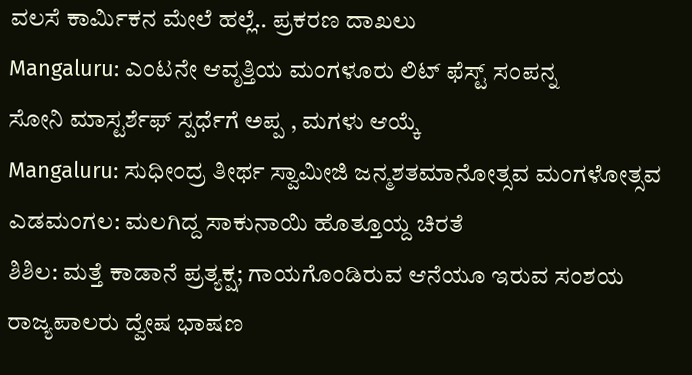ವಲಸೆ ಕಾರ್ಮಿಕನ ಮೇಲೆ ಹಲ್ಲೆ.. ಪ್ರಕರಣ ದಾಖಲು
Mangaluru: ಎಂಟನೇ ಆವೃತ್ತಿಯ ಮಂಗಳೂರು ಲಿಟ್ ಫೆಸ್ಟ್ ಸಂಪನ್ನ
ಸೋನಿ ಮಾಸ್ಟರ್ಶೆಫ್ ಸ್ಪರ್ಧೆಗೆ ಅಪ್ಪ , ಮಗಳು ಆಯ್ಕೆ
Mangaluru: ಸುಧೀಂದ್ರ ತೀರ್ಥ ಸ್ವಾಮೀಜಿ ಜನ್ಮಶತಮಾನೋತ್ಸವ ಮಂಗಳೋತ್ಸವ
ಎಡಮಂಗಲ: ಮಲಗಿದ್ದ ಸಾಕುನಾಯಿ ಹೊತ್ತೂಯ್ದ ಚಿರತೆ
ಶಿಶಿಲ: ಮತ್ತೆ ಕಾಡಾನೆ ಪ್ರತ್ಯಕ್ಷ; ಗಾಯಗೊಂಡಿರುವ ಆನೆಯೂ ಇರುವ ಸಂಶಯ
ರಾಜ್ಯಪಾಲರು ದ್ವೇಷ ಭಾಷಣ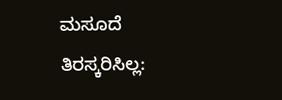ಮಸೂದೆ ತಿರಸ್ಕರಿಸಿಲ್ಲ: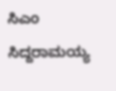ಸಿಎಂ ಸಿದ್ದರಾಮಯ್ಯ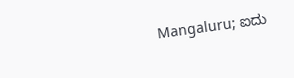Mangaluru; ಐದು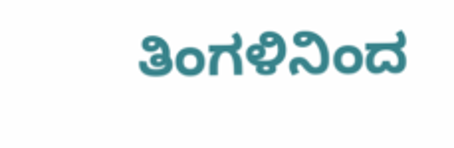ತಿಂಗಳಿನಿಂದ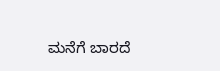ಮನೆಗೆ ಬಾರದೆ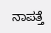ನಾಪತ್ತೆ